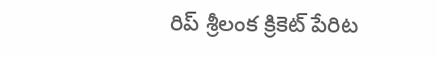రిప్ శ్రీలంక క్రికెట్ పేరిట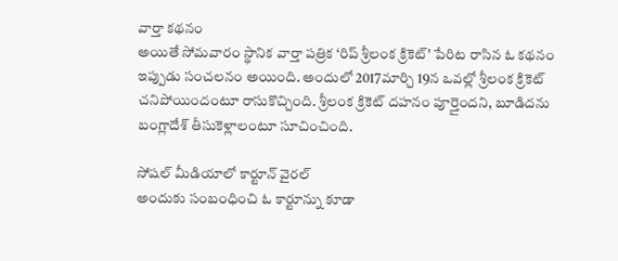వార్తా కథనం
అయితే సోమవారం స్థానిక వార్తా పత్రిక ‘రిప్ శ్రీలంక క్రికెట్' పేరిట రాసిన ఓ కథనం ఇప్పుడు సంచలనం అయింది. అందులో 2017మార్చి 19న ఒవల్లో శ్రీలంక క్రికెట్ చనిపోయిందంటూ రాసుకొచ్చింది. శ్రీలంక క్రికెట్ దహనం పూర్తైందని, బూడిదను బంగ్లాదేశ్ తీసుకెళ్లాలంటూ సూచించింది.

సోషల్ మీడియాలో కార్టూన్ వైరల్
అందుకు సంబంధించి ఓ కార్టూన్ను కూడా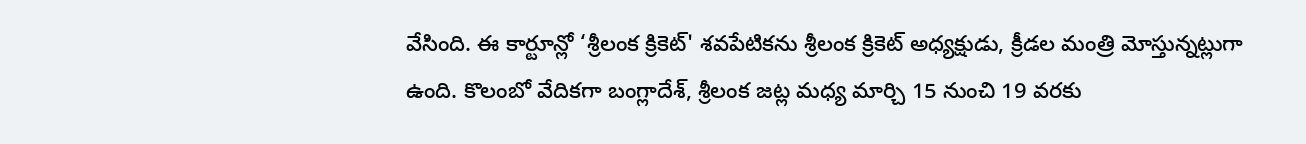వేసింది. ఈ కార్టూన్లో ‘శ్రీలంక క్రికెట్' శవపేటికను శ్రీలంక క్రికెట్ అధ్యక్షుడు, క్రీడల మంత్రి మోస్తున్నట్లుగా ఉంది. కొలంబో వేదికగా బంగ్లాదేశ్, శ్రీలంక జట్ల మధ్య మార్చి 15 నుంచి 19 వరకు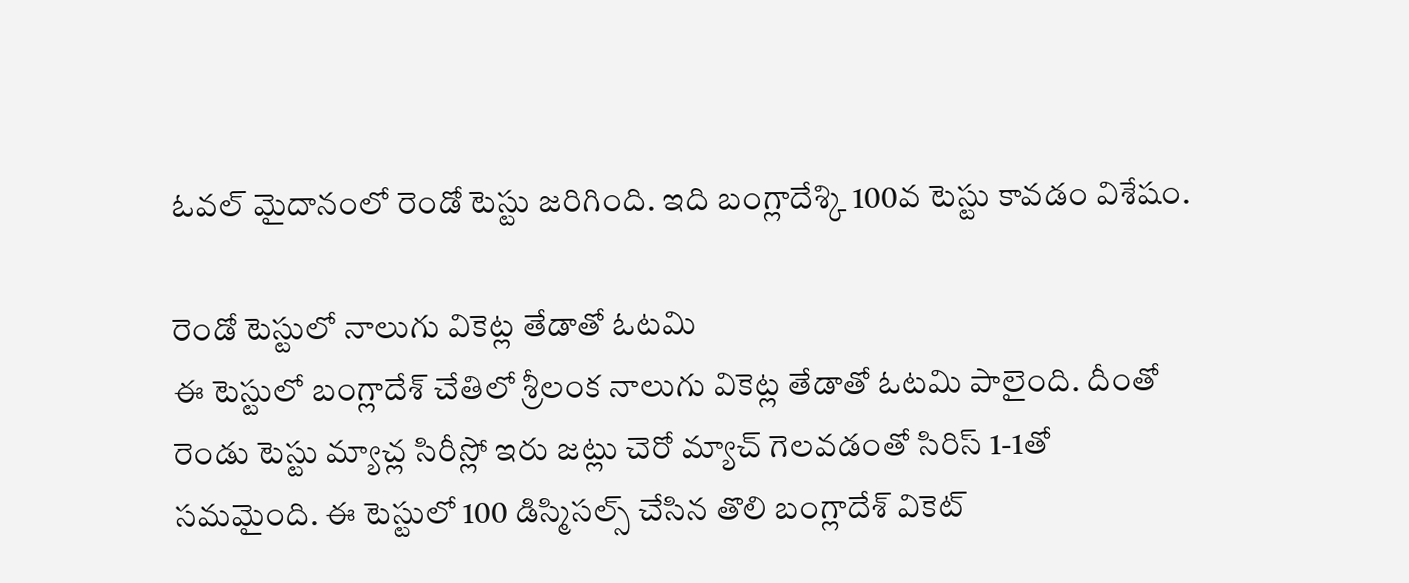ఓవల్ మైదానంలో రెండో టెస్టు జరిగింది. ఇది బంగ్లాదేశ్కి 100వ టెస్టు కావడం విశేషం.

రెండో టెస్టులో నాలుగు వికెట్ల తేడాతో ఓటమి
ఈ టెస్టులో బంగ్లాదేశ్ చేతిలో శ్రీలంక నాలుగు వికెట్ల తేడాతో ఓటమి పాలైంది. దీంతో రెండు టెస్టు మ్యాచ్ల సిరీస్లో ఇరు జట్లు చెరో మ్యాచ్ గెలవడంతో సిరిస్ 1-1తో సమమైంది. ఈ టెస్టులో 100 డిస్మిసల్స్ చేసిన తొలి బంగ్లాదేశ్ వికెట్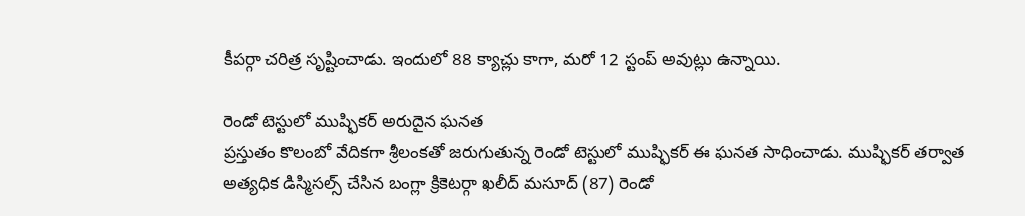కీపర్గా చరిత్ర సృష్టించాడు. ఇందులో 88 క్యాచ్లు కాగా, మరో 12 స్టంప్ అవుట్లు ఉన్నాయి.

రెండో టెస్టులో ముష్ఫికర్ అరుదైన ఘనత
ప్రస్తుతం కొలంబో వేదికగా శ్రీలంకతో జరుగుతున్న రెండో టెస్టులో ముష్ఫికర్ ఈ ఘనత సాధించాడు. ముష్ఫికర్ తర్వాత అత్యధిక డిస్మిసల్స్ చేసిన బంగ్లా క్రికెటర్గా ఖలీద్ మసూద్ (87) రెండో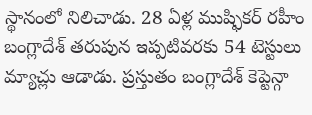స్థానంలో నిలిచాడు. 28 ఏళ్ల ముష్ఫికర్ రహీం బంగ్లాదేశ్ తరుపున ఇప్పటివరకు 54 టెస్టులు మ్యాచ్లు ఆడాడు. ప్రస్తుతం బంగ్లాదేశ్ కెప్టెన్గా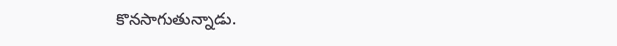కొనసాగుతున్నాడు.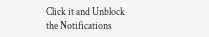Click it and Unblock the Notifications